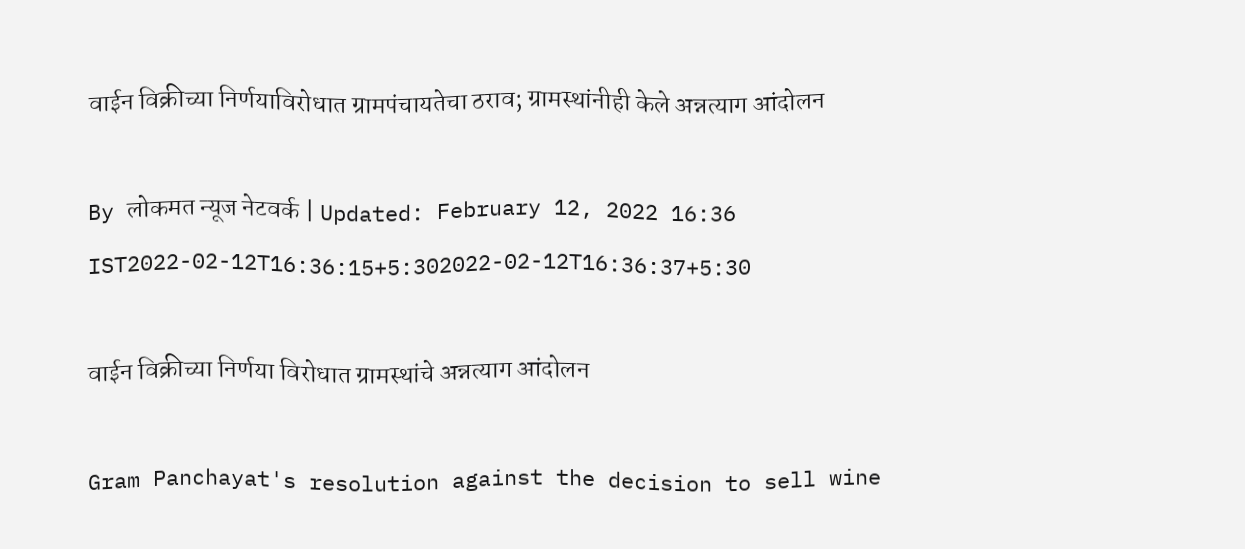वाईन विक्रीच्या निर्णयाविरोधात ग्रामपंचायतेचा ठराव; ग्रामस्थांनीही केले अन्नत्याग आंदोलन

By लोकमत न्यूज नेटवर्क | Updated: February 12, 2022 16:36 IST2022-02-12T16:36:15+5:302022-02-12T16:36:37+5:30

वाईन विक्रीच्या निर्णया विरोधात ग्रामस्थांचे अन्नत्याग आंदोलन

Gram Panchayat's resolution against the decision to sell wine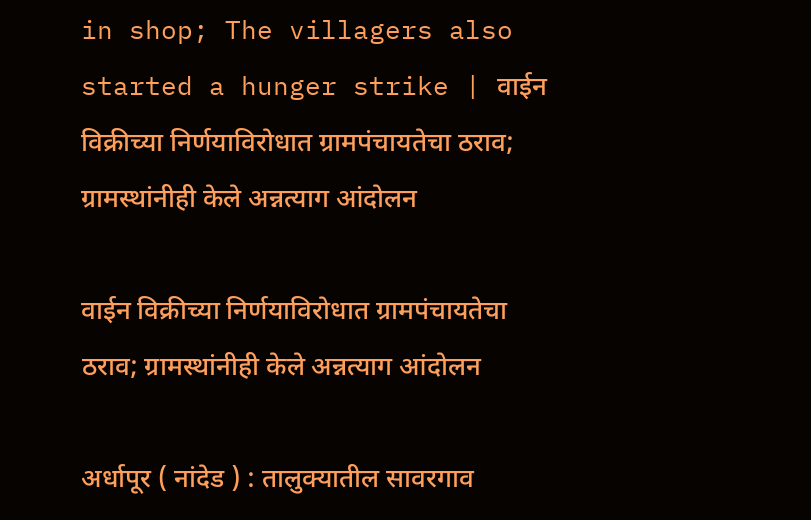in shop; The villagers also started a hunger strike | वाईन विक्रीच्या निर्णयाविरोधात ग्रामपंचायतेचा ठराव; ग्रामस्थांनीही केले अन्नत्याग आंदोलन

वाईन विक्रीच्या निर्णयाविरोधात ग्रामपंचायतेचा ठराव; ग्रामस्थांनीही केले अन्नत्याग आंदोलन

अर्धापूर ( नांदेड ) : तालुक्यातील सावरगाव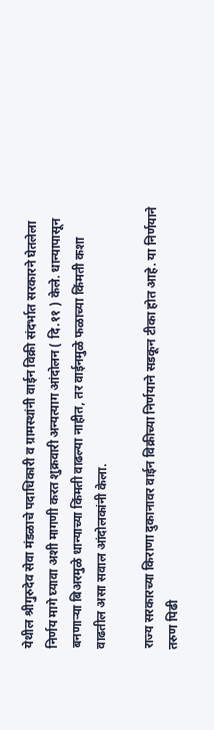येथील श्रीगुरुदेव सेवा मंडळाचे पदाधिकारी व ग्रामस्थांनी वाईन विक्री संदर्भात सरकारने घेतलेला निर्णय मागे घ्यावा अशी मागणी करत शुक्रवारी अन्यत्याग आंदोलन ( दि.११ ) केले. धान्यापासून बनणाऱ्या बिअरमुळे धान्याच्या किंमती वाढल्या नाहीत, तर वाईनमुळे फळाच्या किंमती कशा वाढतील असा सवाल आंदोलकांनी केला.

राज्य सरकारच्या किराणा दुकानावर वाईन विक्रीच्या निर्णयाने सडकून टीका होत आहे. या निर्णयाने तरुण पिढी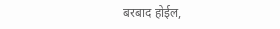बरबाद होईल,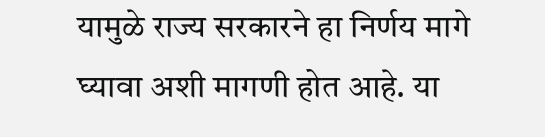यामुळे राज्य सरकारने हा निर्णय मागे घ्यावा अशी मागणी होत आहे. या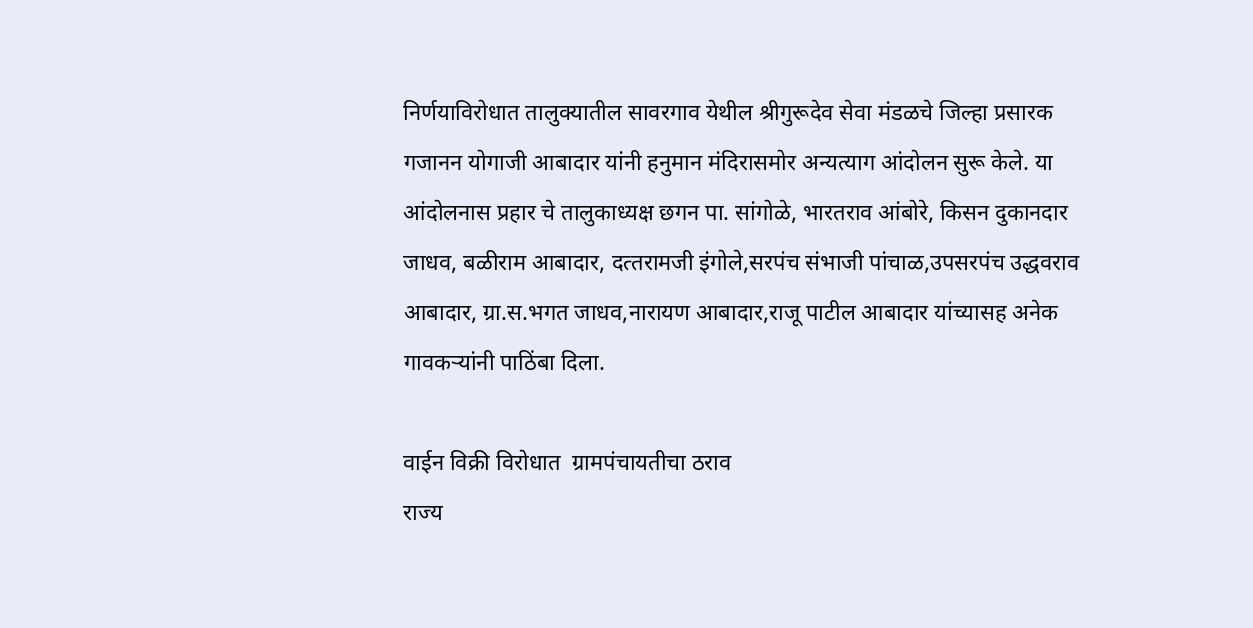निर्णयाविरोधात तालुक्यातील सावरगाव येथील श्रीगुरूदेव सेवा मंडळचे जिल्हा प्रसारक गजानन योगाजी आबादार यांनी हनुमान मंदिरासमोर अन्यत्याग आंदोलन सुरू केले. या आंदोलनास प्रहार चे तालुकाध्यक्ष छगन पा. सांगोळे, भारतराव आंबोरे, किसन दुकानदार जाधव, बळीराम आबादार, दत्‍तरामजी इंगोले,सरपंच संभाजी पांचाळ,उपसरपंच उद्धवराव आबादार, ग्रा.स.भगत जाधव,नारायण आबादार,राजू पाटील आबादार यांच्यासह अनेक गावकऱ्यांनी पाठिंबा दिला.

वाईन विक्री विरोधात  ग्रामपंचायतीचा ठराव
राज्य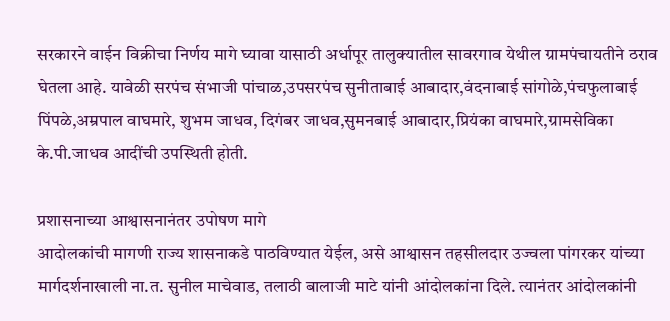सरकारने वाईन विक्रीचा निर्णय मागे घ्यावा यासाठी अर्धापूर तालुक्यातील सावरगाव येथील ग्रामपंचायतीने ठराव घेतला आहे. यावेळी सरपंच संभाजी पांचाळ,उपसरपंच सुनीताबाई आबादार,वंदनाबाई सांगोळे,पंचफुलाबाई पिंपळे,अम्रपाल वाघमारे, शुभम जाधव, दिगंबर जाधव,सुमनबाई आबादार,प्रियंका वाघमारे,ग्रामसेविका के.पी.जाधव आदींची उपस्थिती होती.

प्रशासनाच्या आश्वासनानंतर उपोषण मागे
आदोलकांची मागणी राज्य शासनाकडे पाठविण्यात येईल, असे आश्वासन तहसीलदार उज्वला पांगरकर यांच्या मार्गदर्शनाखाली ना.त. सुनील माचेवाड, तलाठी बालाजी माटे यांनी आंदोलकांना दिले. त्यानंतर आंदोलकांनी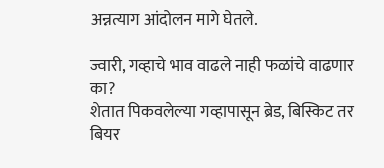अन्नत्याग आंदोलन मागे घेतले.

ज्वारी, गव्हाचे भाव वाढले नाही फळांचे वाढणार का?
शेतात पिकवलेल्या गव्हापासून ब्रेड, बिस्किट तर बियर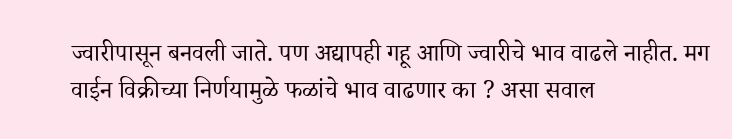ज्वारीपासून बनवली जाते. पण अद्यापही गहू आणि ज्वारीचे भाव वाढले नाहीत. मग वाईन विक्रीच्या निर्णयामुळे फळांचे भाव वाढणार का ? असा सवाल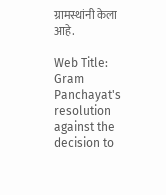ग्रामस्थांनी केला आहे.

Web Title: Gram Panchayat's resolution against the decision to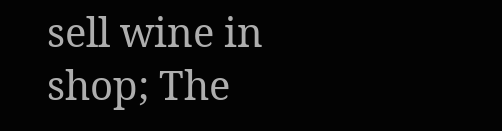sell wine in shop; The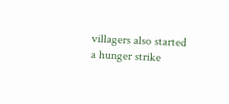villagers also started a hunger strike